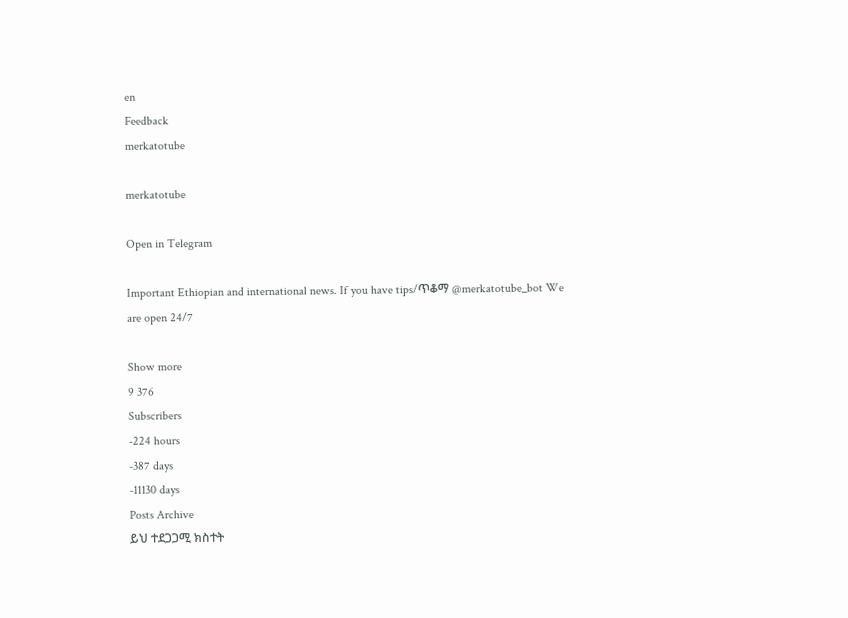en
Feedback
merkatotube

merkatotube

Open in Telegram

Important Ethiopian and international news. If you have tips/ጥቆማ @merkatotube_bot We are open 24/7

Show more
9 376
Subscribers
-224 hours
-387 days
-11130 days
Posts Archive
ይህ ተደጋጋሚ ክስተት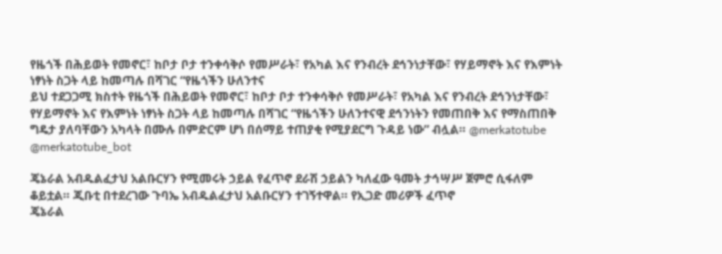የዜጎች በሕይወት የመኖር፣ ከቦታ ቦታ ተንቀሳቅሶ የመሥራት፣ የአካል እና የንብረት ደኅንነታቸው፣ የሃይማኖት እና የእምነት ነፃነት ስጋት ላይ ከመጣሉ በሻገር “የዜጎችን ሁለንተና
ይህ ተደጋጋሚ ክስተት የዜጎች በሕይወት የመኖር፣ ከቦታ ቦታ ተንቀሳቅሶ የመሥራት፣ የአካል እና የንብረት ደኅንነታቸው፣ የሃይማኖት እና የእምነት ነፃነት ስጋት ላይ ከመጣሉ በሻገር “የዜጎችን ሁለንተናዊ ደኅንነትን የመጠበቅ እና የማስጠበቅ ግዴታ ያለባቸውን አካላት በሙሉ በምድርም ሆነ በሰማይ ተጠያቂ የሚያደርግ ጉዳይ ነው” ብሏል። @merkatotube @merkatotube_bot

ጄኔራል አብዱልፈታህ አልቡርሃን የሚመሩት ኃይል የፈጥኖ ደራሽ ኃይልን ካለፈው ዓመት ታኅሣሥ ጀምሮ ሲፋለም ቆይቷል። ጂቡቲ በተደረገው ጉባኤ አብዱልፈታህ አልቡርሃን ተገኝተዋል። የኢጋድ መሪዎች ፈጥኖ
ጄኔራል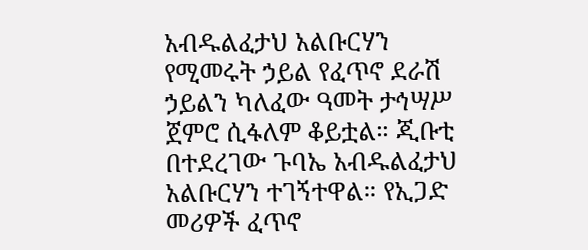አብዱልፈታህ አልቡርሃን የሚመሩት ኃይል የፈጥኖ ደራሽ ኃይልን ካለፈው ዓመት ታኅሣሥ ጀምሮ ሲፋለም ቆይቷል። ጂቡቲ በተደረገው ጉባኤ አብዱልፈታህ አልቡርሃን ተገኝተዋል። የኢጋድ መሪዎች ፈጥኖ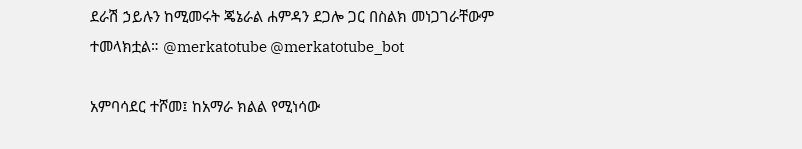ደራሽ ኃይሉን ከሚመሩት ጄኔራል ሐምዳን ደጋሎ ጋር በስልክ መነጋገራቸውም ተመላክቷል። @merkatotube @merkatotube_bot

አምባሳደር ተሾመ፤ ከአማራ ክልል የሚነሳው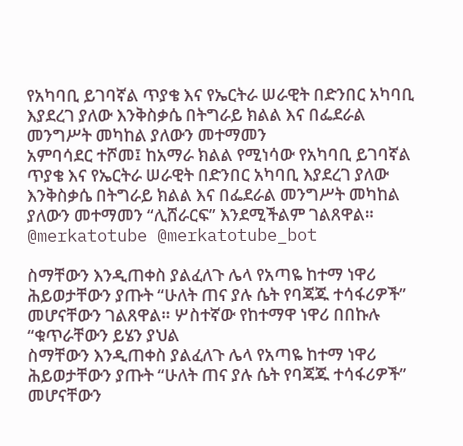የአካባቢ ይገባኛል ጥያቄ እና የኤርትራ ሠራዊት በድንበር አካባቢ እያደረገ ያለው እንቅስቃሴ በትግራይ ክልል እና በፌደራል መንግሥት መካከል ያለውን መተማመን
አምባሳደር ተሾመ፤ ከአማራ ክልል የሚነሳው የአካባቢ ይገባኛል ጥያቄ እና የኤርትራ ሠራዊት በድንበር አካባቢ እያደረገ ያለው እንቅስቃሴ በትግራይ ክልል እና በፌደራል መንግሥት መካከል ያለውን መተማመን “ሊሸራርፍ” እንደሚችልም ገልጸዋል። @merkatotube @merkatotube_bot

ስማቸውን እንዲጠቀስ ያልፈለጉ ሌላ የአጣዬ ከተማ ነዋሪ ሕይወታቸውን ያጡት “ሁለት ጠና ያሉ ሴት የባጃጁ ተሳፋሪዎች” መሆናቸውን ገልጸዋል። ሦስተኛው የከተማዋ ነዋሪ በበኩሉ “ቁጥራቸውን ይሄን ያህል
ስማቸውን እንዲጠቀስ ያልፈለጉ ሌላ የአጣዬ ከተማ ነዋሪ ሕይወታቸውን ያጡት “ሁለት ጠና ያሉ ሴት የባጃጁ ተሳፋሪዎች” መሆናቸውን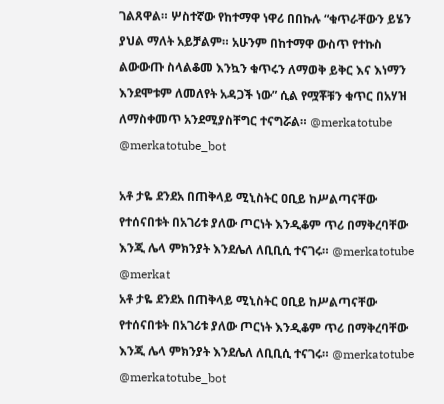ገልጸዋል። ሦስተኛው የከተማዋ ነዋሪ በበኩሉ “ቁጥራቸውን ይሄን ያህል ማለት አይቻልም። አሁንም በከተማዋ ውስጥ የተኩስ ልውውጡ ስላልቆመ እንኳን ቁጥሩን ለማወቅ ይቅር እና እነማን እንደሞቱም ለመለየት አዳጋች ነው” ሲል የሟቾቹን ቁጥር በአሃዝ ለማስቀመጥ አንደሚያስቸግር ተናግሯል። @merkatotube @merkatotube_bot

አቶ ታዬ ደንደአ በጠቅላይ ሚኒስትር ዐቢይ ከሥልጣናቸው የተሰናበቱት በአገሪቱ ያለው ጦርነት እንዲቆም ጥሪ በማቅረባቸው እንጂ ሌላ ምክንያት እንደሌለ ለቢቢሲ ተናገሩ። @merkatotube @merkat
አቶ ታዬ ደንደአ በጠቅላይ ሚኒስትር ዐቢይ ከሥልጣናቸው የተሰናበቱት በአገሪቱ ያለው ጦርነት እንዲቆም ጥሪ በማቅረባቸው እንጂ ሌላ ምክንያት እንደሌለ ለቢቢሲ ተናገሩ። @merkatotube @merkatotube_bot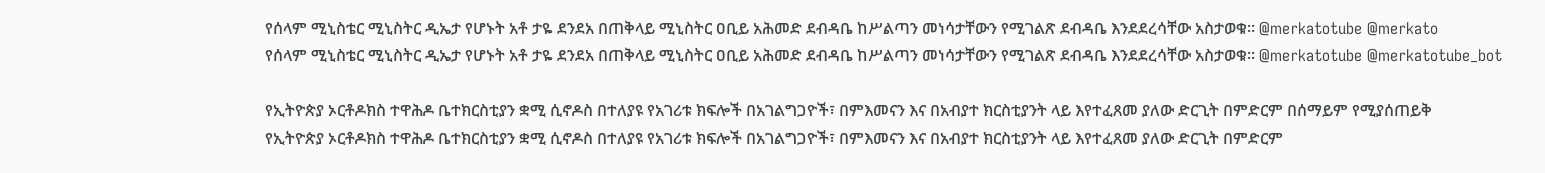የሰላም ሚኒስቴር ሚኒስትር ዲኤታ የሆኑት አቶ ታዬ ደንደአ በጠቅላይ ሚኒስትር ዐቢይ አሕመድ ደብዳቤ ከሥልጣን መነሳታቸውን የሚገልጽ ደብዳቤ እንደደረሳቸው አስታወቁ። @merkatotube @merkato
የሰላም ሚኒስቴር ሚኒስትር ዲኤታ የሆኑት አቶ ታዬ ደንደአ በጠቅላይ ሚኒስትር ዐቢይ አሕመድ ደብዳቤ ከሥልጣን መነሳታቸውን የሚገልጽ ደብዳቤ እንደደረሳቸው አስታወቁ። @merkatotube @merkatotube_bot

የኢትዮጵያ ኦርቶዶክስ ተዋሕዶ ቤተክርስቲያን ቋሚ ሲኖዶስ በተለያዩ የአገሪቱ ክፍሎች በአገልግጋዮች፣ በምእመናን እና በአብያተ ክርስቲያንት ላይ እየተፈጸመ ያለው ድርጊት በምድርም በሰማይም የሚያሰጠይቅ
የኢትዮጵያ ኦርቶዶክስ ተዋሕዶ ቤተክርስቲያን ቋሚ ሲኖዶስ በተለያዩ የአገሪቱ ክፍሎች በአገልግጋዮች፣ በምእመናን እና በአብያተ ክርስቲያንት ላይ እየተፈጸመ ያለው ድርጊት በምድርም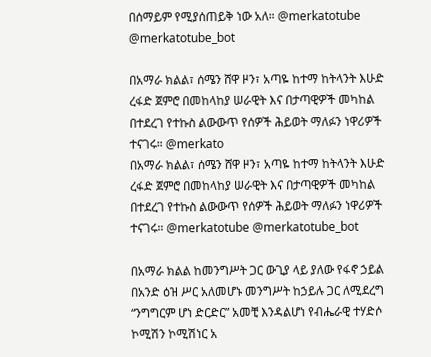በሰማይም የሚያሰጠይቅ ነው አለ። @merkatotube @merkatotube_bot

በአማራ ክልል፣ ሰሜን ሸዋ ዞን፣ አጣዬ ከተማ ከትላንት እሁድ ረፋድ ጀምሮ በመከላከያ ሠራዊት እና በታጣዊዎች መካከል በተደረገ የተኩስ ልውውጥ የሰዎች ሕይወት ማለፉን ነዋሪዎች ተናገሩ። @merkato
በአማራ ክልል፣ ሰሜን ሸዋ ዞን፣ አጣዬ ከተማ ከትላንት እሁድ ረፋድ ጀምሮ በመከላከያ ሠራዊት እና በታጣዊዎች መካከል በተደረገ የተኩስ ልውውጥ የሰዎች ሕይወት ማለፉን ነዋሪዎች ተናገሩ። @merkatotube @merkatotube_bot

በአማራ ክልል ከመንግሥት ጋር ውጊያ ላይ ያለው የፋኖ ኃይል በአንድ ዕዝ ሥር አለመሆኑ መንግሥት ከኃይሉ ጋር ለሚደረግ “ንግግርም ሆነ ድርድር” አመቺ እንዳልሆነ የብሔራዊ ተሃድሶ ኮሚሽን ኮሚሽነር አ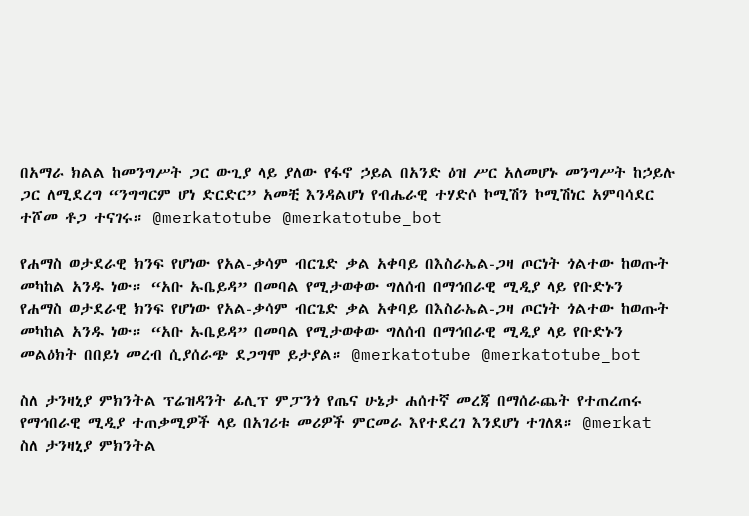በአማራ ክልል ከመንግሥት ጋር ውጊያ ላይ ያለው የፋኖ ኃይል በአንድ ዕዝ ሥር አለመሆኑ መንግሥት ከኃይሉ ጋር ለሚደረግ “ንግግርም ሆነ ድርድር” አመቺ እንዳልሆነ የብሔራዊ ተሃድሶ ኮሚሽን ኮሚሽነር አምባሳደር ተሾመ ቶጋ ተናገሩ። @merkatotube @merkatotube_bot

የሐማስ ወታደራዊ ክንፍ የሆነው የአል-ቃሳም ብርጌድ ቃል አቀባይ በእስራኤል-ጋዛ ጦርነት ጎልተው ከወጡት መካከል አንዱ ነው። “አቡ ኡቤይዳ” በመባል የሚታወቀው ግለሰብ በማኅበራዊ ሚዲያ ላይ የቡድኑን
የሐማስ ወታደራዊ ክንፍ የሆነው የአል-ቃሳም ብርጌድ ቃል አቀባይ በእስራኤል-ጋዛ ጦርነት ጎልተው ከወጡት መካከል አንዱ ነው። “አቡ ኡቤይዳ” በመባል የሚታወቀው ግለሰብ በማኅበራዊ ሚዲያ ላይ የቡድኑን መልዕክት በበይነ መረብ ሲያሰራጭ ደጋግሞ ይታያል። @merkatotube @merkatotube_bot

ስለ ታንዛኒያ ምክንትል ፕሬዝዳንት ፊሊፕ ምፓንጎ የጤና ሁኔታ ሐሰተኛ መረጃ በማሰራጨት የተጠረጠሩ የማኅበራዊ ሚዲያ ተጠቃሚዎች ላይ በአገሪቱ መሪዎች ምርመራ እየተደረገ እንደሆነ ተገለጸ። @merkat
ስለ ታንዛኒያ ምክንትል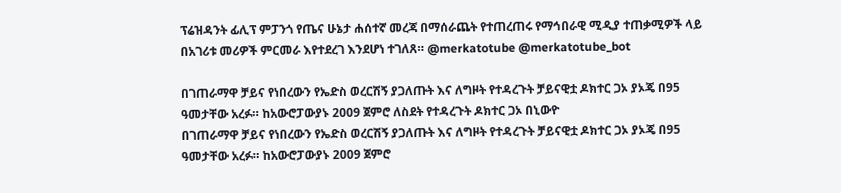ፕሬዝዳንት ፊሊፕ ምፓንጎ የጤና ሁኔታ ሐሰተኛ መረጃ በማሰራጨት የተጠረጠሩ የማኅበራዊ ሚዲያ ተጠቃሚዎች ላይ በአገሪቱ መሪዎች ምርመራ እየተደረገ እንደሆነ ተገለጸ። @merkatotube @merkatotube_bot

በገጠራማዋ ቻይና የነበረውን የኤድስ ወረርሽኝ ያጋለጡት እና ለግዞት የተዳረጉት ቻይናዊቷ ዶክተር ጋኦ ያኦጄ በ95 ዓመታቸው አረፉ። ከአውሮፓውያኑ 2009 ጀምሮ ለስደት የተዳረጉት ዶክተር ጋኦ በኒውዮ
በገጠራማዋ ቻይና የነበረውን የኤድስ ወረርሽኝ ያጋለጡት እና ለግዞት የተዳረጉት ቻይናዊቷ ዶክተር ጋኦ ያኦጄ በ95 ዓመታቸው አረፉ። ከአውሮፓውያኑ 2009 ጀምሮ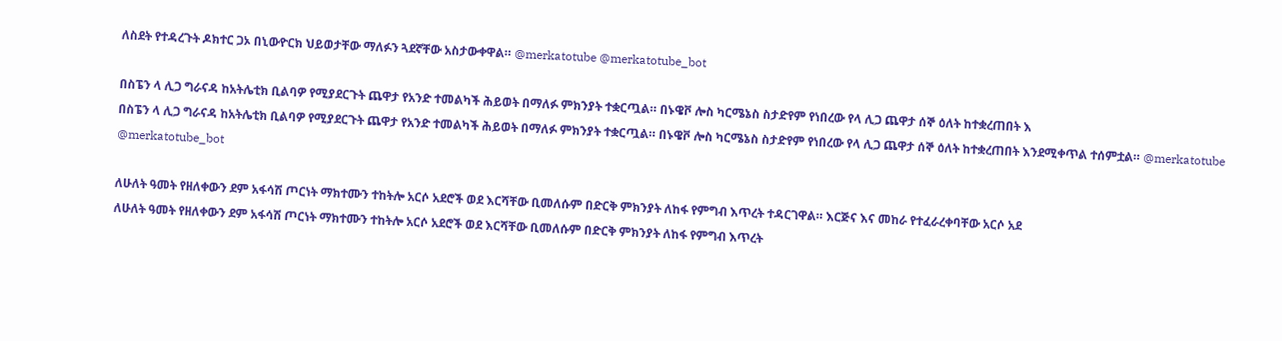ለስደት የተዳረጉት ዶክተር ጋኦ በኒውዮርክ ህይወታቸው ማለፉን ጓደኛቸው አስታውቀዋል። @merkatotube @merkatotube_bot

በስፔን ላ ሊጋ ግራናዳ ከአትሌቲክ ቢልባዎ የሚያደርጉት ጨዋታ የአንድ ተመልካች ሕይወት በማለፉ ምክንያት ተቋርጧል። በኑዌቮ ሎስ ካርሜኔስ ስታድየም የነበረው የላ ሊጋ ጨዋታ ሰኞ ዕለት ከተቋረጠበት እ
በስፔን ላ ሊጋ ግራናዳ ከአትሌቲክ ቢልባዎ የሚያደርጉት ጨዋታ የአንድ ተመልካች ሕይወት በማለፉ ምክንያት ተቋርጧል። በኑዌቮ ሎስ ካርሜኔስ ስታድየም የነበረው የላ ሊጋ ጨዋታ ሰኞ ዕለት ከተቋረጠበት እንደሚቀጥል ተሰምቷል። @merkatotube @merkatotube_bot

ለሁለት ዓመት የዘለቀውን ደም አፋሳሽ ጦርነት ማክተሙን ተከትሎ አርሶ አደሮች ወደ እርሻቸው ቢመለሱም በድርቅ ምክንያት ለከፋ የምግብ እጥረት ተዳርገዋል። እርጅና እና መከራ የተፈራረቀባቸው አርሶ አደ
ለሁለት ዓመት የዘለቀውን ደም አፋሳሽ ጦርነት ማክተሙን ተከትሎ አርሶ አደሮች ወደ እርሻቸው ቢመለሱም በድርቅ ምክንያት ለከፋ የምግብ እጥረት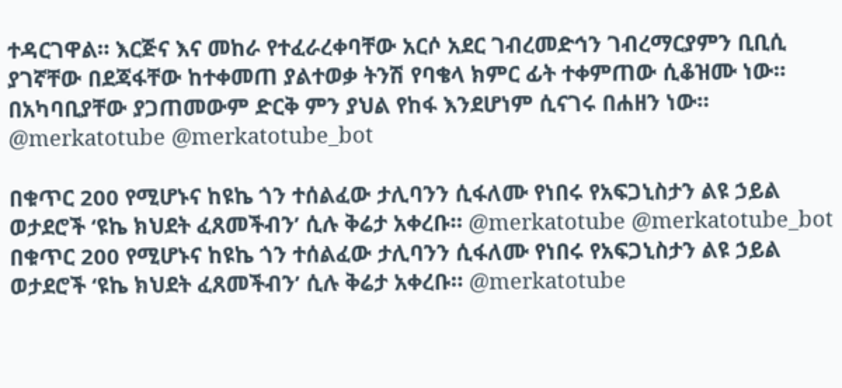ተዳርገዋል። እርጅና እና መከራ የተፈራረቀባቸው አርሶ አደር ገብረመድኅን ገብረማርያምን ቢቢሲ ያገኛቸው በደጃፋቸው ከተቀመጠ ያልተወቃ ትንሽ የባቄላ ክምር ፊት ተቀምጠው ሲቆዝሙ ነው። በአካባቢያቸው ያጋጠመውም ድርቅ ምን ያህል የከፋ እንደሆነም ሲናገሩ በሐዘን ነው። @merkatotube @merkatotube_bot

በቁጥር 200 የሚሆኑና ከዩኬ ጎን ተሰልፈው ታሊባንን ሲፋለሙ የነበሩ የአፍጋኒስታን ልዩ ኃይል ወታደሮች ‘ዩኬ ክህደት ፈጸመችብን’ ሲሉ ቅሬታ አቀረቡ። @merkatotube @merkatotube_bot
በቁጥር 200 የሚሆኑና ከዩኬ ጎን ተሰልፈው ታሊባንን ሲፋለሙ የነበሩ የአፍጋኒስታን ልዩ ኃይል ወታደሮች ‘ዩኬ ክህደት ፈጸመችብን’ ሲሉ ቅሬታ አቀረቡ። @merkatotube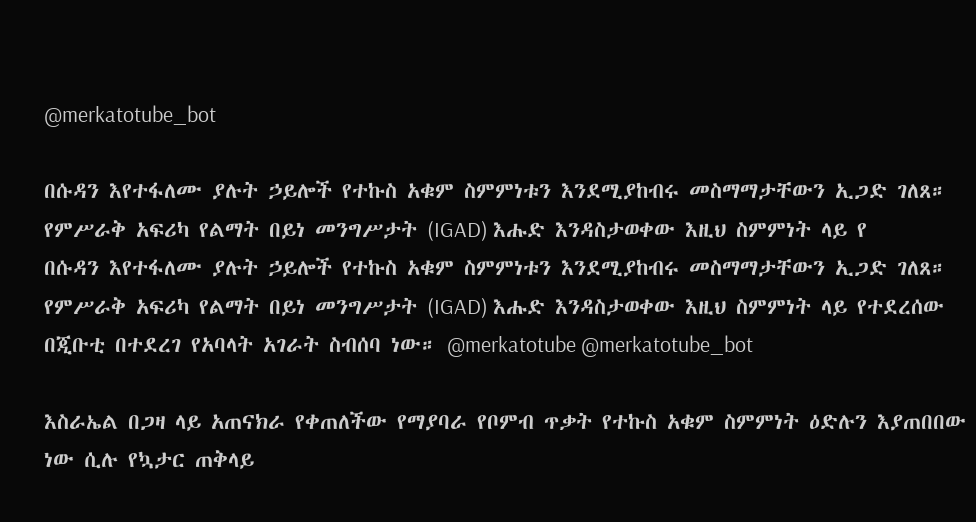@merkatotube_bot

በሱዳን እየተፋለሙ ያሉት ኃይሎች የተኩስ አቁም ስምምነቱን እንደሚያከብሩ መስማማታቸውን ኢጋድ ገለጸ። የምሥራቅ አፍሪካ የልማት በይነ መንግሥታት (IGAD) እሑድ እንዳስታወቀው እዚህ ስምምነት ላይ የ
በሱዳን እየተፋለሙ ያሉት ኃይሎች የተኩስ አቁም ስምምነቱን እንደሚያከብሩ መስማማታቸውን ኢጋድ ገለጸ። የምሥራቅ አፍሪካ የልማት በይነ መንግሥታት (IGAD) እሑድ እንዳስታወቀው እዚህ ስምምነት ላይ የተደረሰው በጂቡቲ በተደረገ የአባላት አገራት ስብሰባ ነው። @merkatotube @merkatotube_bot

እስራኤል በጋዛ ላይ አጠናክራ የቀጠለችው የማያባራ የቦምብ ጥቃት የተኩስ አቁም ስምምነት ዕድሉን እያጠበበው ነው ሲሉ የኳታር ጠቅላይ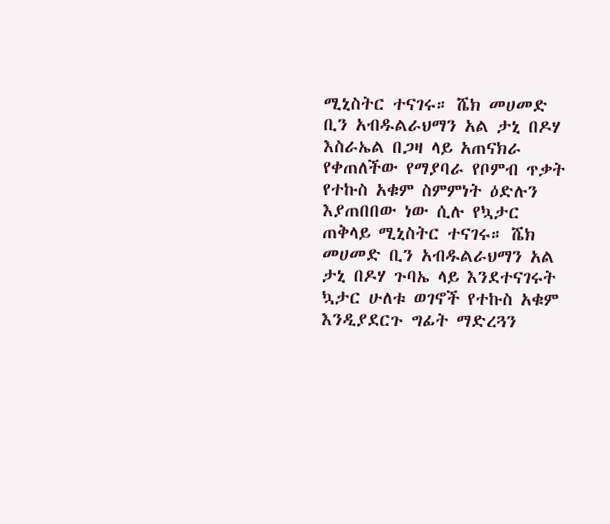ሚኒስትር ተናገሩ። ሼክ መሀመድ ቢን አብዱልራህማን አል ታኒ በዶሃ
እስራኤል በጋዛ ላይ አጠናክራ የቀጠለችው የማያባራ የቦምብ ጥቃት የተኩስ አቁም ስምምነት ዕድሉን እያጠበበው ነው ሲሉ የኳታር ጠቅላይ ሚኒስትር ተናገሩ። ሼክ መሀመድ ቢን አብዱልራህማን አል ታኒ በዶሃ ጉባኤ ላይ እንደተናገሩት ኳታር ሁለቱ ወገኖች የተኩስ አቁም እንዲያደርጉ ግፊት ማድረጓን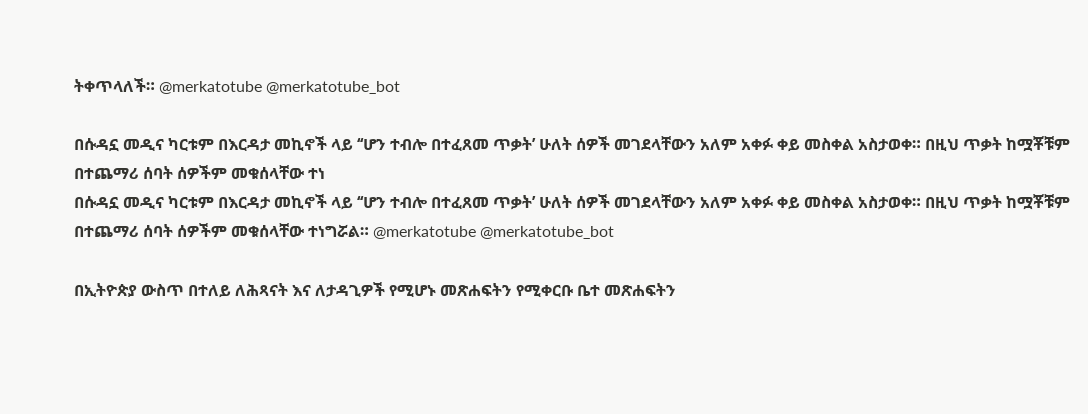ትቀጥላለች። @merkatotube @merkatotube_bot

በሱዳኗ መዲና ካርቱም በእርዳታ መኪኖች ላይ ‘‘ሆን ተብሎ በተፈጸመ ጥቃት’ ሁለት ሰዎች መገደላቸውን አለም አቀፉ ቀይ መስቀል አስታወቀ። በዚህ ጥቃት ከሟቾቹም በተጨማሪ ሰባት ሰዎችም መቁሰላቸው ተነ
በሱዳኗ መዲና ካርቱም በእርዳታ መኪኖች ላይ ‘‘ሆን ተብሎ በተፈጸመ ጥቃት’ ሁለት ሰዎች መገደላቸውን አለም አቀፉ ቀይ መስቀል አስታወቀ። በዚህ ጥቃት ከሟቾቹም በተጨማሪ ሰባት ሰዎችም መቁሰላቸው ተነግሯል። @merkatotube @merkatotube_bot

በኢትዮጵያ ውስጥ በተለይ ለሕጻናት እና ለታዳጊዎች የሚሆኑ መጽሐፍትን የሚቀርቡ ቤተ መጽሐፍትን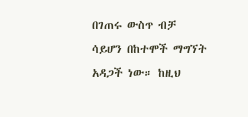በገጠሩ ውስጥ ብቻ ሳይሆን በከተሞች ማግኘት አዳጋች ነው። ከዚህ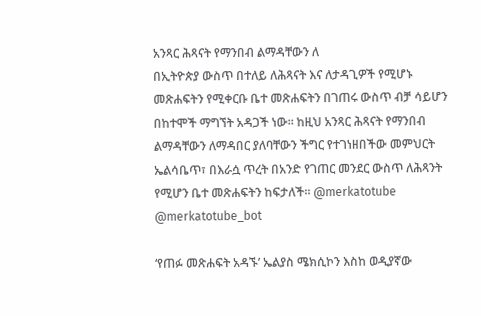አንጻር ሕጻናት የማንበብ ልማዳቸውን ለ
በኢትዮጵያ ውስጥ በተለይ ለሕጻናት እና ለታዳጊዎች የሚሆኑ መጽሐፍትን የሚቀርቡ ቤተ መጽሐፍትን በገጠሩ ውስጥ ብቻ ሳይሆን በከተሞች ማግኘት አዳጋች ነው። ከዚህ አንጻር ሕጻናት የማንበብ ልማዳቸውን ለማዳበር ያለባቸውን ችግር የተገነዘበችው መምህርት ኤልሳቤጥ፣ በእራሷ ጥረት በአንድ የገጠር መንደር ውስጥ ለሕጻንት የሚሆን ቤተ መጽሐፍትን ከፍታለች። @merkatotube @merkatotube_bot

‘የጠፉ መጽሐፍት አዳኙ’ ኤልያስ ሜክሲኮን እስከ ወዲያኛው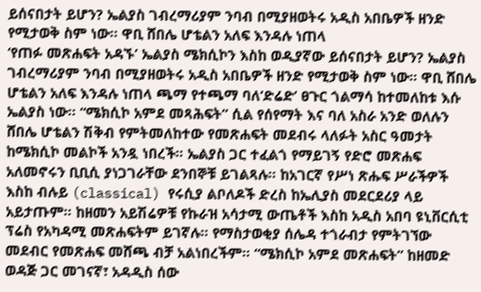ይሰናበታት ይሆን? ኤልያስ ገብረማሪያም ንባብ በሚያዘወትሩ አዲስ አበቤዎች ዘንድ የሚታወቅ ስም ነው። ዋቢ ሸበሌ ሆቴልን አለፍ እንዳሉ ነጠላ
‘የጠፉ መጽሐፍት አዳኙ’ ኤልያስ ሜክሲኮን እስከ ወዲያኛው ይሰናበታት ይሆን? ኤልያስ ገብረማሪያም ንባብ በሚያዘወትሩ አዲስ አበቤዎች ዘንድ የሚታወቅ ስም ነው። ዋቢ ሸበሌ ሆቴልን አለፍ እንዳሉ ነጠላ ጫማ የተጫማ ባለ‘ድሬድ’ ፀጉር ጎልማሳ ከተመለከቱ እሱ ኤልያስ ነው። “ሜክሲኮ አምደ መጻሕፍት” ሲል የሰየማት እና ባለ አስራ አንድ ወለሉን ሸበሌ ሆቴልን ሽቅብ የምትመለከተው የመጽሐፍት መደብሩ ላለፉት አስር ዓመታት ከሜክሲኮ መልኮች አንዷ ነበረች። ኤልያስ ጋር ተፈልጎ የማይገኝ የድሮ መጽሐፍ አለመኖሩን ቢቢሲ ያነጋገራቸው ደንበኞቹ ይገልጻሉ። ከአገርኛ የሥነ ጽሑፍ ሥራችዎች እስከ ብሉይ (classical) የሩሲያ ልቦለዶች ድረስ ከኤሊያስ መደርደሪያ ላይ አይታጡም። ከዘመን አይሽሬዎቹ የኩራዝ አሳታሚ ውጤቶች እስከ አዲስ አበባ ዩኒቨርሲቲ ፕሬስ የአካዳሚ መጽሐፍትም ይገኛሉ። የማስታወቂያ ሰሌዳ ተጎራብታ የምትገኘው መደብር የመጽሐፍ መሸጫ ብቻ አልነበረችም። “ሜክሲኮ አምደ መጽሐፍት” ከዘመድ ወዳጅ ጋር መገናኛ፣ አዳዲስ ሰው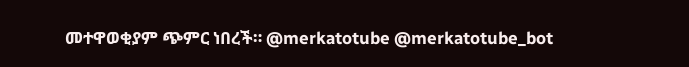መተዋወቂያም ጭምር ነበረች። @merkatotube @merkatotube_bot